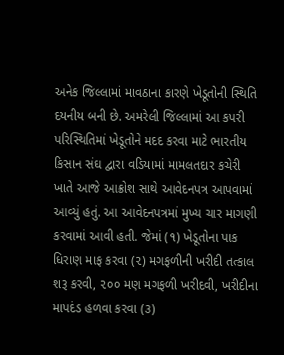અનેક જિલ્લામાં માવઠાના કારણે ખેડૂતોની સ્થિતિ દયનીય બની છે. અમરેલી જિલ્લામાં આ કપરી પરિસ્થિતિમાં ખેડૂતોને મદદ કરવા માટે ભારતીય કિસાન સંઘ દ્વારા વડિયામાં મામલતદાર કચેરી ખાતે આજે આક્રોશ સાથે આવેદનપત્ર આપવામાં આવ્યું હતું. આ આવેદનપત્રમાં મુખ્ય ચાર માગણી કરવામાં આવી હતી. જેમાં (૧) ખેડૂતોના પાક ધિરાણ માફ કરવા (૨) મગફળીની ખરીદી તત્કાલ શરૂ કરવી, ૨૦૦ મણ મગફળી ખરીદવી, ખરીદીના માપદંડ હળવા કરવા (૩)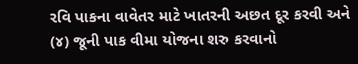રવિ પાકના વાવેતર માટે ખાતરની અછત દૂર કરવી અને (૪) જૂની પાક વીમા યોજના શરુ કરવાનો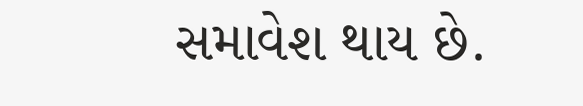સમાવેશ થાય છે.